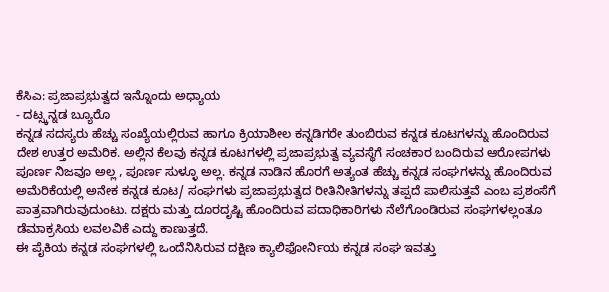ಕೆಸಿಎ: ಪ್ರಜಾಪ್ರಭುತ್ವದ ಇನ್ನೊಂದು ಅಧ್ಯಾಯ
- ದಟ್ಸ್ಕನ್ನಡ ಬ್ಯೂರೊ
ಕನ್ನಡ ಸದಸ್ಯರು ಹೆಚ್ಚು ಸಂಖ್ಯೆಯಲ್ಲಿರುವ ಹಾಗೂ ಕ್ರಿಯಾಶೀಲ ಕನ್ನಡಿಗರೇ ತುಂಬಿರುವ ಕನ್ನಡ ಕೂಟಗಳನ್ನು ಹೊಂದಿರುವ ದೇಶ ಉತ್ತರ ಅಮೆರಿಕ. ಅಲ್ಲಿನ ಕೆಲವು ಕನ್ನಡ ಕೂಟಗಳಲ್ಲಿ ಪ್ರಜಾಪ್ರಭುತ್ವ ವ್ಯವಸ್ಥೆಗೆ ಸಂಚಕಾರ ಬಂದಿರುವ ಆರೋಪಗಳು ಪೂರ್ಣ ನಿಜವೂ ಅಲ್ಲ , ಪೂರ್ಣ ಸುಳ್ಳೂ ಅಲ್ಲ. ಕನ್ನಡ ನಾಡಿನ ಹೊರಗೆ ಅತ್ಯಂತ ಹೆಚ್ಚು ಕನ್ನಡ ಸಂಘಗಳನ್ನು ಹೊಂದಿರುವ ಅಮೆರಿಕೆಯಲ್ಲಿ ಅನೇಕ ಕನ್ನಡ ಕೂಟ/ ಸಂಘಗಳು ಪ್ರಜಾಪ್ರಭುತ್ವದ ರೀತಿನೀತಿಗಳನ್ನು ತಪ್ಪದೆ ಪಾಲಿಸುತ್ತವೆ ಎಂಬ ಪ್ರಶಂಸೆಗೆ ಪಾತ್ರವಾಗಿರುವುದುಂಟು. ದಕ್ಷರು ಮತ್ತು ದೂರದೃಷ್ಟಿ ಹೊಂದಿರುವ ಪದಾಧಿಕಾರಿಗಳು ನೆಲೆಗೊಂಡಿರುವ ಸಂಘಗಳಲ್ಲಂತೂ ಡೆಮಾಕ್ರಸಿಯ ಲವಲವಿಕೆ ಎದ್ದು ಕಾಣುತ್ತದೆ.
ಈ ಪೈಕಿಯ ಕನ್ನಡ ಸಂಘಗಳಲ್ಲಿ ಒಂದೆನಿಸಿರುವ ದಕ್ಷಿಣ ಕ್ಯಾಲಿಫೋರ್ನಿಯ ಕನ್ನಡ ಸಂಘ ಇವತ್ತು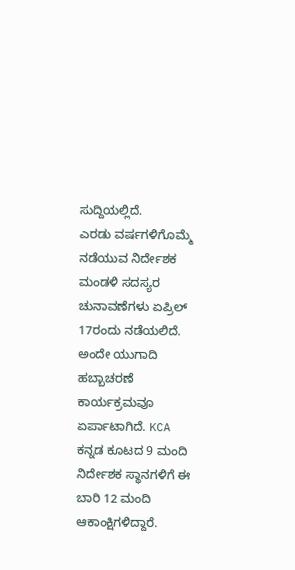ಸುದ್ದಿಯಲ್ಲಿದೆ.
ಎರಡು ವರ್ಷಗಳಿಗೊಮ್ಮೆ ನಡೆಯುವ ನಿರ್ದೇಶಕ ಮಂಡಳಿ ಸದಸ್ಯರ ಚುನಾವಣೆಗಳು ಏಪ್ರಿಲ್ 17ರಂದು ನಡೆಯಲಿದೆ. ಅಂದೇ ಯುಗಾದಿ ಹಬ್ಬಾಚರಣೆ ಕಾರ್ಯಕ್ರಮವೂ ಏರ್ಪಾಟಾಗಿದೆ. KCA ಕನ್ನಡ ಕೂಟದ 9 ಮಂದಿ ನಿರ್ದೇಶಕ ಸ್ಥಾನಗಳಿಗೆ ಈ ಬಾರಿ 12 ಮಂದಿ ಆಕಾಂಕ್ಷಿಗಳಿದ್ದಾರೆ.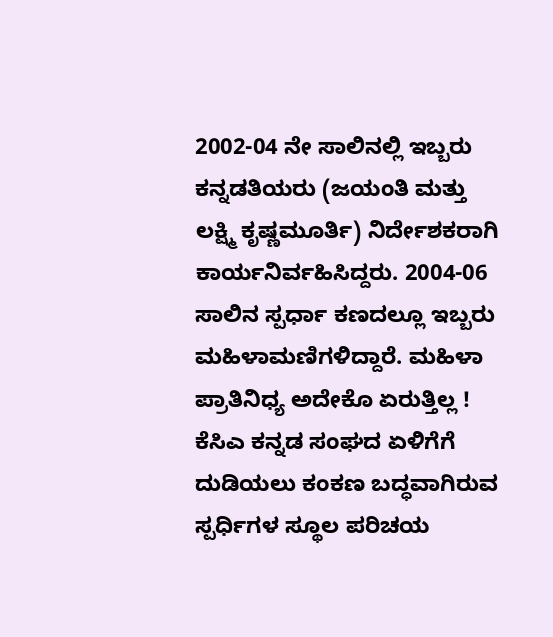2002-04 ನೇ ಸಾಲಿನಲ್ಲಿ ಇಬ್ಬರು ಕನ್ನಡತಿಯರು (ಜಯಂತಿ ಮತ್ತು ಲಕ್ಷ್ಮಿ ಕೃಷ್ಣಮೂರ್ತಿ) ನಿರ್ದೇಶಕರಾಗಿ ಕಾರ್ಯನಿರ್ವಹಿಸಿದ್ದರು. 2004-06 ಸಾಲಿನ ಸ್ಪರ್ಧಾ ಕಣದಲ್ಲೂ ಇಬ್ಬರು ಮಹಿಳಾಮಣಿಗಳಿದ್ದಾರೆ. ಮಹಿಳಾ ಪ್ರಾತಿನಿಧ್ಯ ಅದೇಕೊ ಏರುತ್ತಿಲ್ಲ !
ಕೆಸಿಎ ಕನ್ನಡ ಸಂಘದ ಏಳಿಗೆಗೆ ದುಡಿಯಲು ಕಂಕಣ ಬದ್ಧವಾಗಿರುವ ಸ್ಪರ್ಧಿಗಳ ಸ್ಥೂಲ ಪರಿಚಯ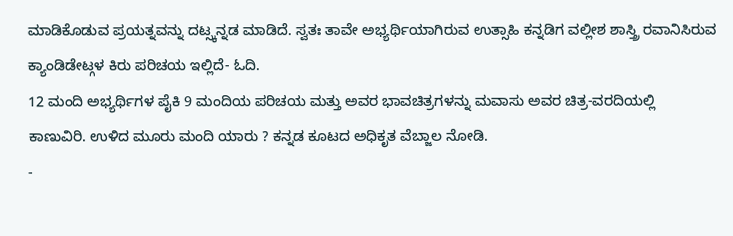ಮಾಡಿಕೊಡುವ ಪ್ರಯತ್ನವನ್ನು ದಟ್ಸ್ಕನ್ನಡ ಮಾಡಿದೆ. ಸ್ವತಃ ತಾವೇ ಅಭ್ಯರ್ಥಿಯಾಗಿರುವ ಉತ್ಸಾಹಿ ಕನ್ನಡಿಗ ವಲ್ಲೀಶ ಶಾಸ್ತ್ರಿ ರವಾನಿಸಿರುವ ಕ್ಯಾಂಡಿಡೇಟ್ಗಳ ಕಿರು ಪರಿಚಯ ಇಲ್ಲಿದೆ- ಓದಿ.
12 ಮಂದಿ ಅಭ್ಯರ್ಥಿಗಳ ಪೈಕಿ 9 ಮಂದಿಯ ಪರಿಚಯ ಮತ್ತು ಅವರ ಭಾವಚಿತ್ರಗಳನ್ನು ಮವಾಸು ಅವರ ಚಿತ್ರ-ವರದಿಯಲ್ಲಿ ಕಾಣುವಿರಿ. ಉಳಿದ ಮೂರು ಮಂದಿ ಯಾರು ? ಕನ್ನಡ ಕೂಟದ ಅಧಿಕೃತ ವೆಬ್ಜಾಲ ನೋಡಿ.
-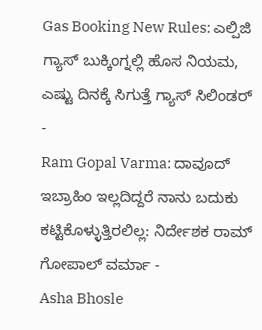Gas Booking New Rules: ಎಲ್ಪಿಜಿ ಗ್ಯಾಸ್ ಬುಕ್ಕಿಂಗ್ನಲ್ಲಿ ಹೊಸ ನಿಯಮ, ಎಷ್ಟು ದಿನಕ್ಕೆ ಸಿಗುತ್ತೆ ಗ್ಯಾಸ್ ಸಿಲಿಂಡರ್ -
Ram Gopal Varma: ದಾವೂದ್ ಇಬ್ರಾಹಿಂ ಇಲ್ಲದಿದ್ದರೆ ನಾನು ಬದುಕು ಕಟ್ಟಿಕೊಳ್ಳುತ್ತಿರಲಿಲ್ಲ: ನಿರ್ದೇಶಕ ರಾಮ್ ಗೋಪಾಲ್ ವರ್ಮಾ -
Asha Bhosle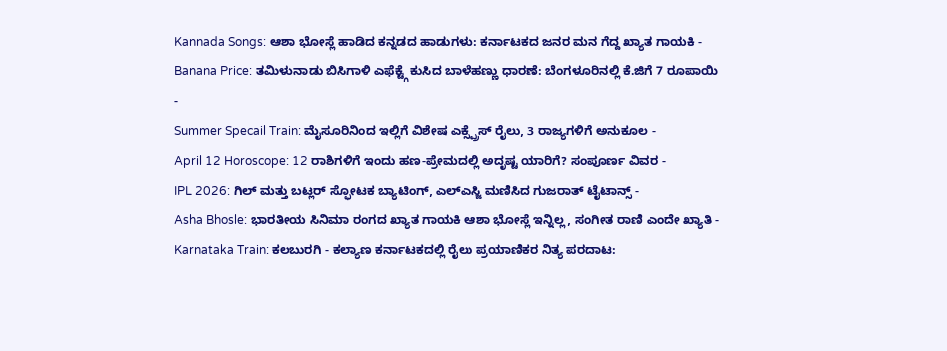Kannada Songs: ಆಶಾ ಭೋಸ್ಲೆ ಹಾಡಿದ ಕನ್ನಡದ ಹಾಡುಗಳು: ಕರ್ನಾಟಕದ ಜನರ ಮನ ಗೆದ್ದ ಖ್ಯಾತ ಗಾಯಕಿ -
Banana Price: ತಮಿಳುನಾಡು ಬಿಸಿಗಾಳಿ ಎಫೆಕ್ಟ್ಗೆ ಕುಸಿದ ಬಾಳೆಹಣ್ಣು ಧಾರಣೆ: ಬೆಂಗಳೂರಿನಲ್ಲಿ ಕೆ.ಜಿಗೆ 7 ರೂಪಾಯಿ -
Summer Specail Train: ಮೈಸೂರಿನಿಂದ ಇಲ್ಲಿಗೆ ವಿಶೇಷ ಎಕ್ಸ್ಪ್ರೆಸ್ ರೈಲು, 3 ರಾಜ್ಯಗಳಿಗೆ ಅನುಕೂಲ -
April 12 Horoscope: 12 ರಾಶಿಗಳಿಗೆ ಇಂದು ಹಣ-ಪ್ರೇಮದಲ್ಲಿ ಅದೃಷ್ಟ ಯಾರಿಗೆ? ಸಂಪೂರ್ಣ ವಿವರ -
IPL 2026: ಗಿಲ್ ಮತ್ತು ಬಟ್ಲರ್ ಸ್ಫೋಟಕ ಬ್ಯಾಟಿಂಗ್, ಎಲ್ಎಸ್ಜಿ ಮಣಿಸಿದ ಗುಜರಾತ್ ಟೈಟಾನ್ಸ್ -
Asha Bhosle: ಭಾರತೀಯ ಸಿನಿಮಾ ರಂಗದ ಖ್ಯಾತ ಗಾಯಕಿ ಆಶಾ ಭೋಸ್ಲೆ ಇನ್ನಿಲ್ಲ, ಸಂಗೀತ ರಾಣಿ ಎಂದೇ ಖ್ಯಾತಿ -
Karnataka Train: ಕಲಬುರಗಿ - ಕಲ್ಯಾಣ ಕರ್ನಾಟಕದಲ್ಲಿ ರೈಲು ಪ್ರಯಾಣಿಕರ ನಿತ್ಯ ಪರದಾಟ: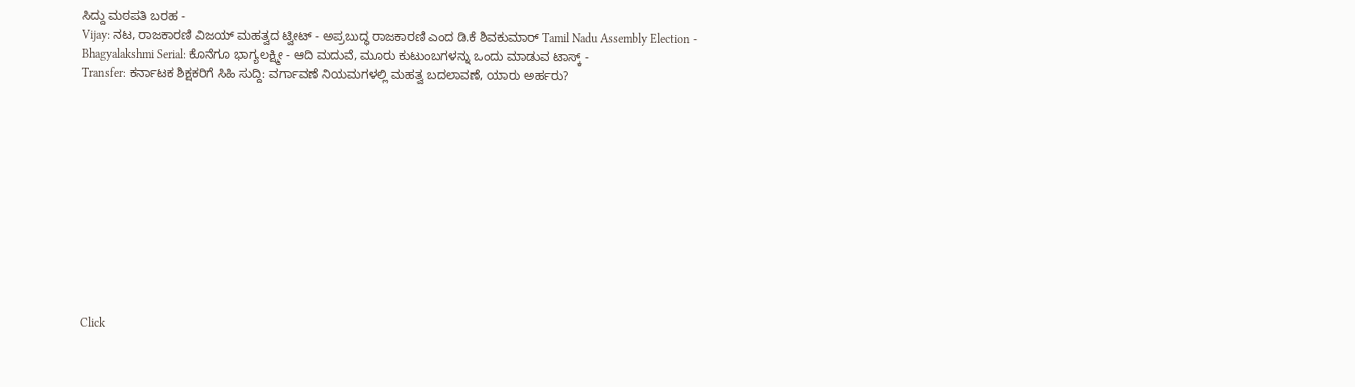ಸಿದ್ದು ಮಠಪತಿ ಬರಹ -
Vijay: ನಟ, ರಾಜಕಾರಣಿ ವಿಜಯ್ ಮಹತ್ವದ ಟ್ವೀಟ್ - ಅಪ್ರಬುದ್ಧ ರಾಜಕಾರಣಿ ಎಂದ ಡಿ.ಕೆ ಶಿವಕುಮಾರ್ Tamil Nadu Assembly Election -
Bhagyalakshmi Serial: ಕೊನೆಗೂ ಭಾಗ್ಯಲಕ್ಷ್ಮೀ - ಆದಿ ಮದುವೆ, ಮೂರು ಕುಟುಂಬಗಳನ್ನು ಒಂದು ಮಾಡುವ ಟಾಸ್ಕ್ -
Transfer: ಕರ್ನಾಟಕ ಶಿಕ್ಷಕರಿಗೆ ಸಿಹಿ ಸುದ್ದಿ: ವರ್ಗಾವಣೆ ನಿಯಮಗಳಲ್ಲಿ ಮಹತ್ವ ಬದಲಾವಣೆ, ಯಾರು ಅರ್ಹರು?












Click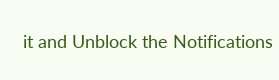it and Unblock the Notifications